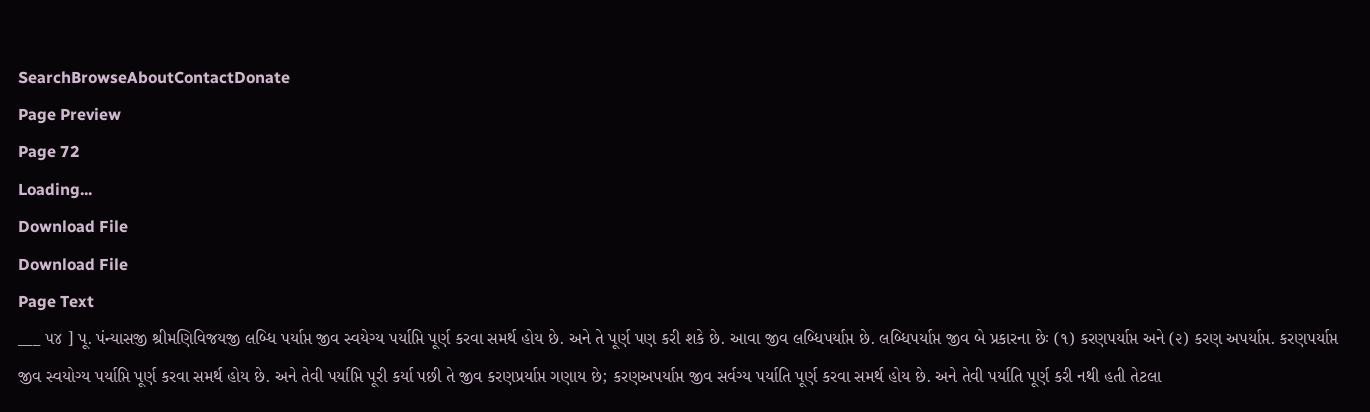SearchBrowseAboutContactDonate
Page Preview
Page 72
Loading...
Download File
Download File
Page Text
___ ૫૪ ] પૂ. પંન્યાસજી શ્રીમણિવિજયજી લબ્ધિ પર્યાપ્ત જીવ સ્વયેગ્ય પર્યાપ્તિ પૂર્ણ કરવા સમર્થ હોય છે. અને તે પૂર્ણ પણ કરી શકે છે. આવા જીવ લબ્ધિપર્યાપ્ત છે. લબ્ધિપર્યાપ્ત જીવ બે પ્રકારના છેઃ (૧) કરણપર્યાપ્ત અને (૨) કરણ અપર્યાપ્ત. કરણપર્યાપ્ત જીવ સ્વયોગ્ય પર્યાપ્તિ પૂર્ણ કરવા સમર્થ હોય છે. અને તેવી પર્યાપ્તિ પૂરી કર્યા પછી તે જીવ કરણપ્રર્યાપ્ત ગણાય છે; કરણઅપર્યાપ્ત જીવ સર્વગ્ય પર્યાતિ પૂર્ણ કરવા સમર્થ હોય છે. અને તેવી પર્યાતિ પૂર્ણ કરી નથી હતી તેટલા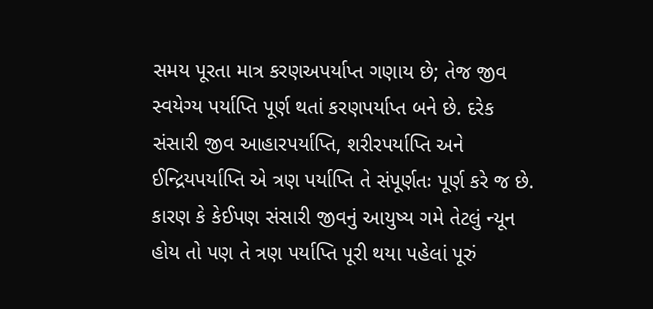સમય પૂરતા માત્ર કરણઅપર્યાપ્ત ગણાય છે; તેજ જીવ સ્વયેગ્ય પર્યાપ્તિ પૂર્ણ થતાં કરણપર્યાપ્ત બને છે. દરેક સંસારી જીવ આહારપર્યાપ્તિ, શરીરપર્યાપ્તિ અને ઈન્દ્રિયપર્યાપ્તિ એ ત્રણ પર્યાપ્તિ તે સંપૂર્ણતઃ પૂર્ણ કરે જ છે. કારણ કે કેઈપણ સંસારી જીવનું આયુષ્ય ગમે તેટલું ન્યૂન હોય તો પણ તે ત્રણ પર્યાપ્તિ પૂરી થયા પહેલાં પૂરું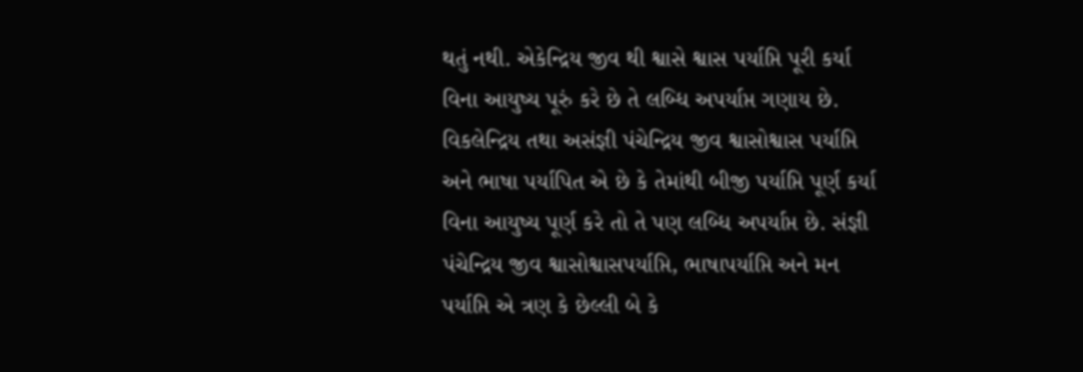થતું નથી. એકેન્દ્રિય જીવ થી શ્વાસે શ્વાસ પર્યાપ્તિ પૂરી કર્યા વિના આયુષ્ય પૂરું કરે છે તે લબ્ધિ અપર્યાપ્ત ગણાય છે. વિકલેન્દ્રિય તથા અસંજ્ઞી પંચેન્દ્રિય જીવ શ્વાસોશ્વાસ પર્યાપ્તિ અને ભાષા પર્યાપિત એ છે કે તેમાંથી બીજી પર્યાપ્તિ પૂર્ણ કર્યા વિના આયુષ્ય પૂર્ણ કરે તો તે પણ લબ્ધિ અપર્યાપ્ત છે. સંજ્ઞી પંચેન્દ્રિય જીવ શ્વાસોશ્વાસપર્યાપ્તિ, ભાષાપર્યાપ્તિ અને મન પર્યાપ્તિ એ ત્રણ કે છેલ્લી બે કે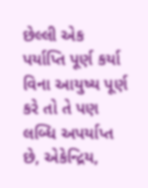છેલ્લી એક પર્યાપ્તિ પૂર્ણ કર્યા વિના આયુષ્ય પૂર્ણ કરે તો તે પણ લબ્ધિ અપર્યાપ્ત છે, એકેન્દ્રિય,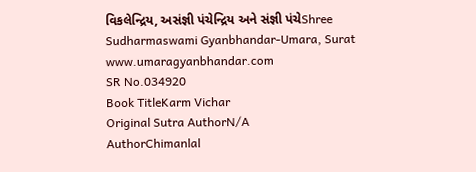વિકલેન્દ્રિય, અસંજ્ઞી પંચેન્દ્રિય અને સંજ્ઞી પંચેShree Sudharmaswami Gyanbhandar-Umara, Surat www.umaragyanbhandar.com
SR No.034920
Book TitleKarm Vichar
Original Sutra AuthorN/A
AuthorChimanlal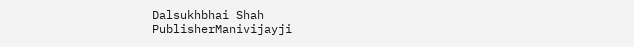Dalsukhbhai Shah
PublisherManivijayji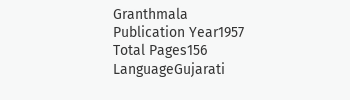Granthmala
Publication Year1957
Total Pages156
LanguageGujarati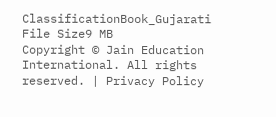ClassificationBook_Gujarati
File Size9 MB
Copyright © Jain Education International. All rights reserved. | Privacy Policy